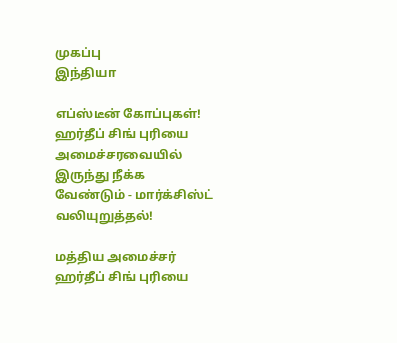முகப்பு
இந்தியா

எப்ஸ்டீன் கோப்புகள்! ஹர்தீப் சிங் புரியை அமைச்சரவையில் இருந்து நீக்க வேண்டும் - மார்க்சிஸ்ட் வலியுறுத்தல்!

மத்திய அமைச்சர் ஹர்தீப் சிங் புரியை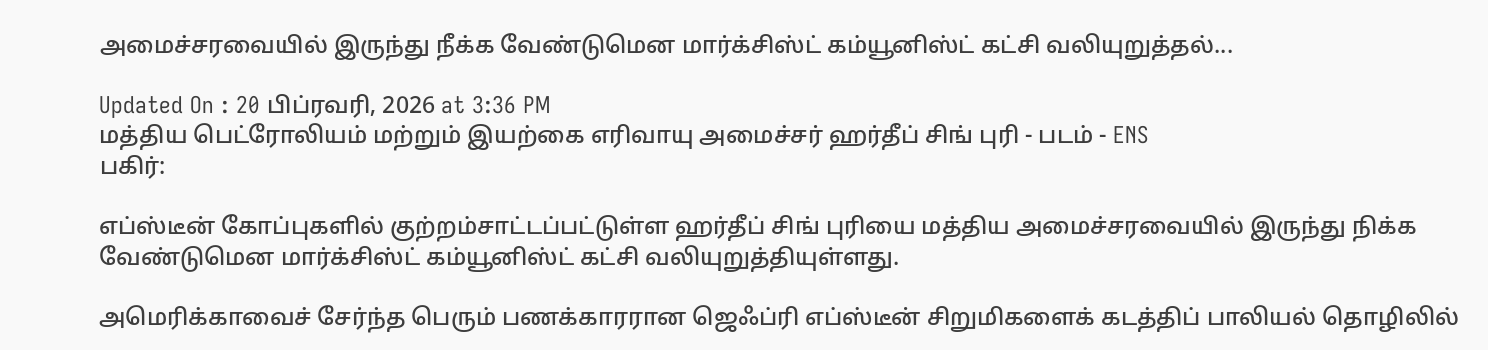அமைச்சரவையில் இருந்து நீக்க வேண்டுமென மார்க்சிஸ்ட் கம்யூனிஸ்ட் கட்சி வலியுறுத்தல்...

Updated On : 20 பிப்ரவரி, 2026 at 3:36 PM
மத்திய பெட்ரோலியம் மற்றும் இயற்கை எரிவாயு அமைச்சர் ஹர்தீப் சிங் புரி - படம் - ENS
பகிர்:

எப்ஸ்டீன் கோப்புகளில் குற்றம்சாட்டப்பட்டுள்ள ஹர்தீப் சிங் புரியை மத்திய அமைச்சரவையில் இருந்து நிக்க வேண்டுமென மார்க்சிஸ்ட் கம்யூனிஸ்ட் கட்சி வலியுறுத்தியுள்ளது.

அமெரிக்காவைச் சேர்ந்த பெரும் பணக்காரரான ஜெஃப்ரி எப்ஸ்டீன் சிறுமிகளைக் கடத்திப் பாலியல் தொழிலில்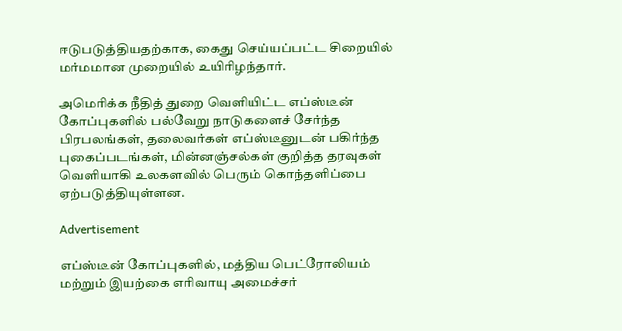ஈடுபடுத்தியதற்காக, கைது செய்யப்பட்ட சிறையில் மர்மமான முறையில் உயிரிழந்தார்.

அமெரிக்க நீதித் துறை வெளியிட்ட எப்ஸ்டீன் கோப்புகளில் பல்வேறு நாடுகளைச் சேர்ந்த பிரபலங்கள், தலைவர்கள் எப்ஸ்டீனுடன் பகிர்ந்த புகைப்படங்கள், மின்னஞ்சல்கள் குறித்த தரவுகள் வெளியாகி உலகளவில் பெரும் கொந்தளிப்பை ஏற்படுத்தியுள்ளன.

Advertisement

எப்ஸ்டீன் கோப்புகளில், மத்திய பெட்ரோலியம் மற்றும் இயற்கை எரிவாயு அமைச்சர்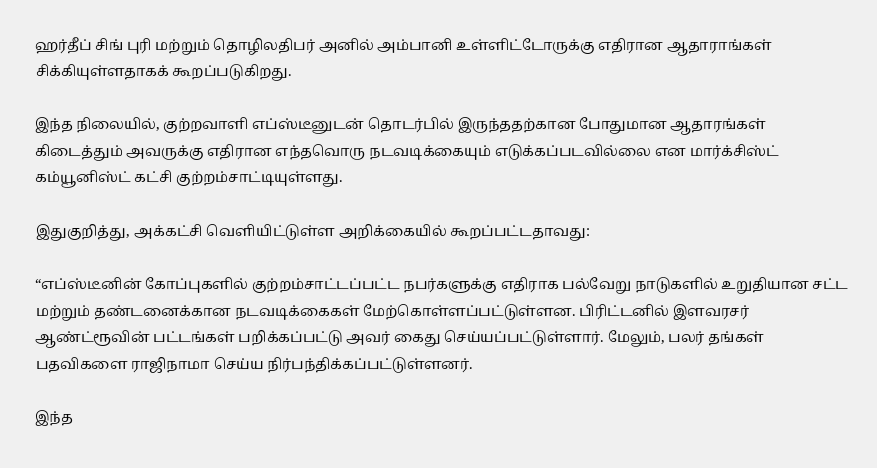ஹர்தீப் சிங் புரி மற்றும் தொழிலதிபர் அனில் அம்பானி உள்ளிட்டோருக்கு எதிரான ஆதாராங்கள் சிக்கியுள்ளதாகக் கூறப்படுகிறது.

இந்த நிலையில், குற்றவாளி எப்ஸ்டீனுடன் தொடர்பில் இருந்ததற்கான போதுமான ஆதாரங்கள் கிடைத்தும் அவருக்கு எதிரான எந்தவொரு நடவடிக்கையும் எடுக்கப்படவில்லை என மார்க்சிஸ்ட் கம்யூனிஸ்ட் கட்சி குற்றம்சாட்டியுள்ளது.

இதுகுறித்து, அக்கட்சி வெளியிட்டுள்ள அறிக்கையில் கூறப்பட்டதாவது:

“எப்ஸ்டீனின் கோப்புகளில் குற்றம்சாட்டப்பட்ட நபர்களுக்கு எதிராக பல்வேறு நாடுகளில் உறுதியான சட்ட மற்றும் தண்டனைக்கான நடவடிக்கைகள் மேற்கொள்ளப்பட்டுள்ளன. பிரிட்டனில் இளவரசர் ஆண்ட்ரூவின் பட்டங்கள் பறிக்கப்பட்டு அவர் கைது செய்யப்பட்டுள்ளார். மேலும், பலர் தங்கள் பதவிகளை ராஜிநாமா செய்ய நிர்பந்திக்கப்பட்டுள்ளனர்.

இந்த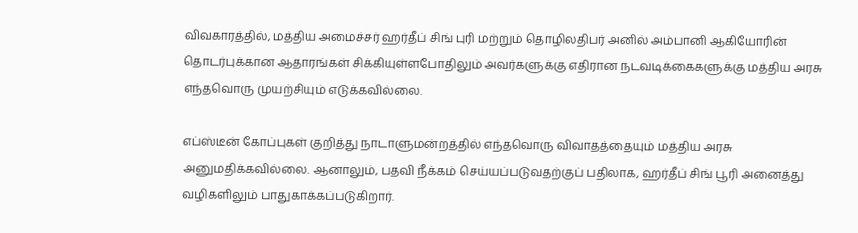விவகாரத்தில், மத்திய அமைச்சர் ஹர்தீப் சிங் புரி மற்றும் தொழிலதிபர் அனில் அம்பானி ஆகியோரின் தொடர்புக்கான ஆதாரங்கள் சிக்கியுள்ளபோதிலும் அவர்களுக்கு எதிரான நடவடிக்கைகளுக்கு மத்திய அரசு எந்தவொரு முயற்சியும் எடுக்கவில்லை.

எப்ஸ்டீன் கோப்புகள் குறித்து நாடாளுமன்றத்தில் எந்தவொரு விவாதத்தையும் மத்திய அரசு அனுமதிக்கவில்லை. ஆனாலும், பதவி நீக்கம் செய்யப்படுவதற்குப் பதிலாக, ஹர்தீப் சிங் பூரி அனைத்து வழிகளிலும் பாதுகாக்கப்படுகிறார்.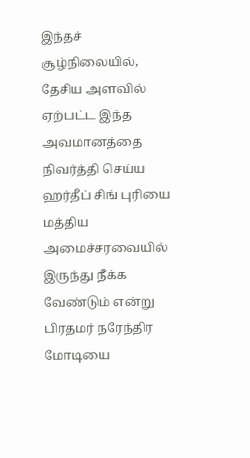இந்தச் சூழ்நிலையில், தேசிய அளவில் ஏற்பட்ட இந்த அவமானத்தை நிவர்த்தி செய்ய ஹர்தீப் சிங் புரியை மத்திய அமைச்சரவையில் இருந்து நீக்க வேண்டும் என்று பிரதமர் நரேந்திர மோடியை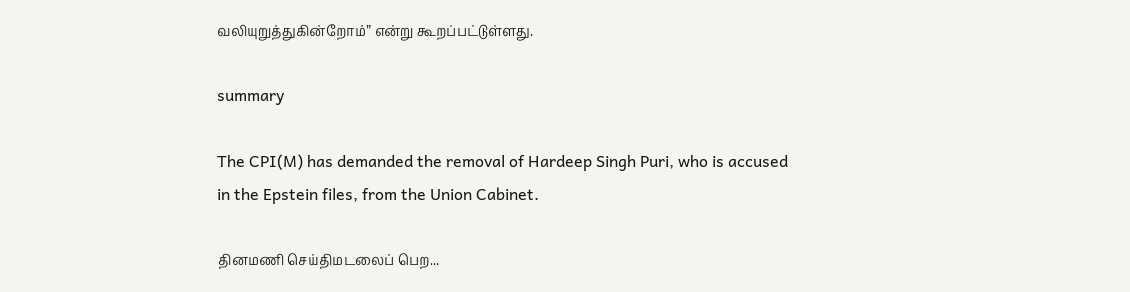வலியுறுத்துகின்றோம்” என்று கூறப்பட்டுள்ளது.

summary

The CPI(M) has demanded the removal of Hardeep Singh Puri, who is accused in the Epstein files, from the Union Cabinet.

தினமணி செய்திமடலைப் பெற...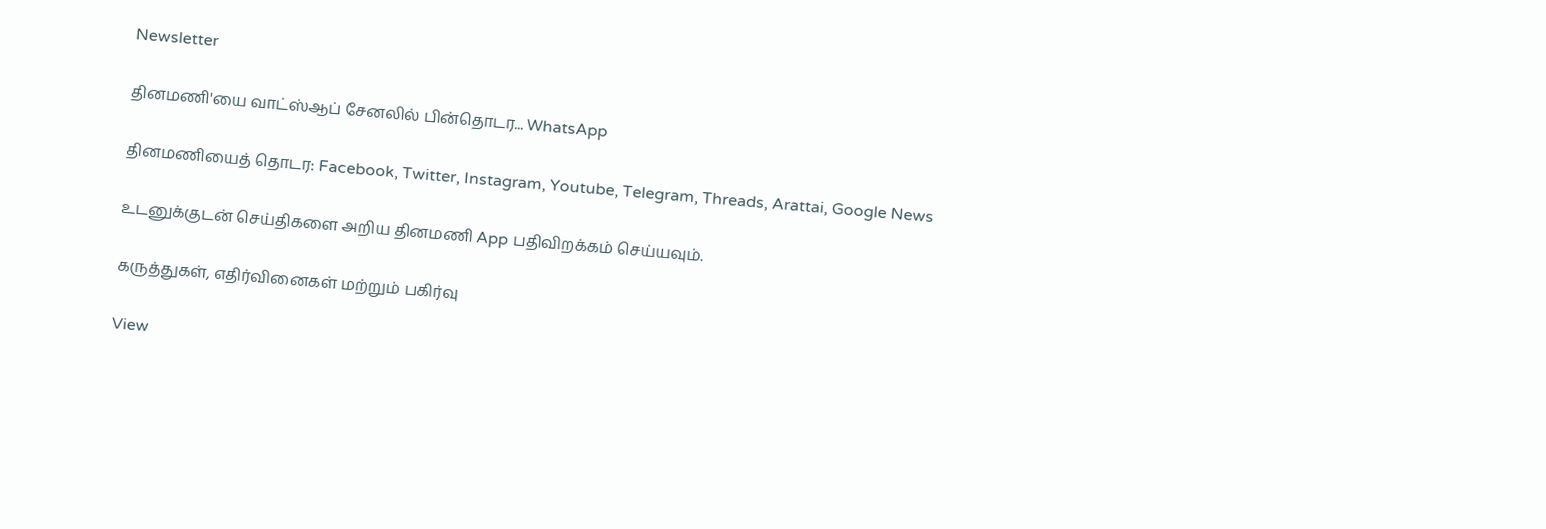Newsletter

தினமணி'யை வாட்ஸ்ஆப் சேனலில் பின்தொடர... WhatsApp

தினமணியைத் தொடர: Facebook, Twitter, Instagram, Youtube, Telegram, Threads, Arattai, Google News

உடனுக்குடன் செய்திகளை அறிய தினமணி App பதிவிறக்கம் செய்யவும்.

கருத்துகள், எதிர்வினைகள் மற்றும் பகிர்வு

View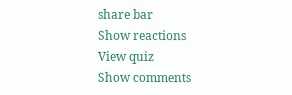share bar
Show reactions
View quiz
Show comments